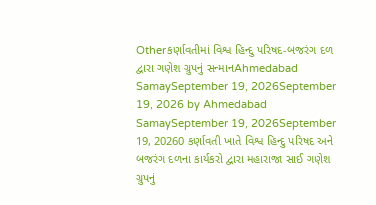Otherકર્ણાવતીમાં વિશ્વ હિન્દુ પરિષદ-બજરંગ દળ દ્વારા ગણેશ ગ્રુપનું સન્માનAhmedabad SamaySeptember 19, 2026September 19, 2026 by Ahmedabad SamaySeptember 19, 2026September 19, 20260 કર્ણાવતી ખાતે વિશ્વ હિન્દુ પરિષદ અને બજરંગ દળના કાર્યકરો દ્વારા મહારાજા સાઈ ગણેશ ગ્રુપનું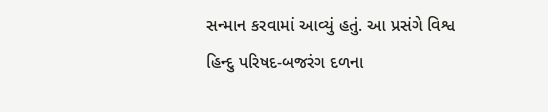સન્માન કરવામાં આવ્યું હતું. આ પ્રસંગે વિશ્વ હિન્દુ પરિષદ-બજરંગ દળના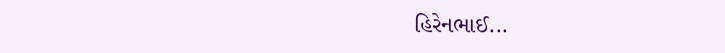હિરેનભાઈ...